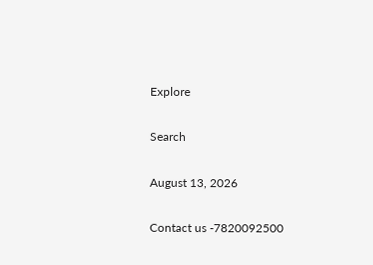Explore

Search

August 13, 2026

Contact us -7820092500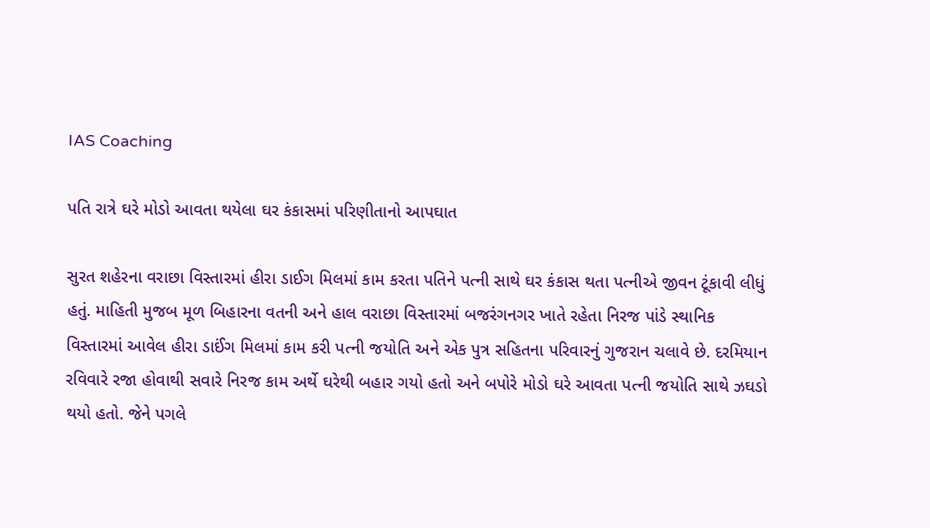IAS Coaching

પતિ રાત્રે ઘરે મોડો આવતા થયેલા ઘર કંકાસમાં પરિણીતાનો આપઘાત

સુરત શહેરના વરાછા વિસ્તારમાં હીરા ડાઈગ મિલમાં કામ કરતા પતિને પત્ની સાથે ઘર કંકાસ થતા પત્નીએ જીવન ટૂંકાવી લીધું હતું. માહિતી મુજબ મૂળ બિહારના વતની અને હાલ વરાછા વિસ્તારમાં બજરંગનગર ખાતે રહેતા નિરજ પાંડે સ્થાનિક વિસ્તારમાં આવેલ હીરા ડાઈંગ મિલમાં કામ કરી પત્ની જયોતિ અને એક પુત્ર સહિતના પરિવારનું ગુજરાન ચલાવે છે. દરમિયાન રવિવારે રજા હોવાથી સવારે નિરજ કામ અર્થે ઘરેથી બહાર ગયો હતો અને બપોરે મોડો ઘરે આવતા પત્ની જયોતિ સાથે ઝઘડો થયો હતો. જેને પગલે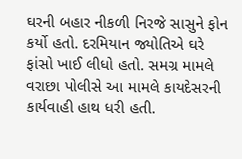ઘરની બહાર નીકળી નિરજે સાસુને ફોન કર્યો હતો. દરમિયાન જ્યોતિએ ઘરે ફાંસો ખાઈ લીધો હતો. સમગ્ર મામલે વરાછા પોલીસે આ મામલે કાયદેસરની કાર્યવાહી હાથ ધરી હતી.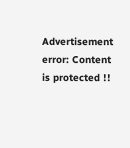Advertisement
error: Content is protected !!